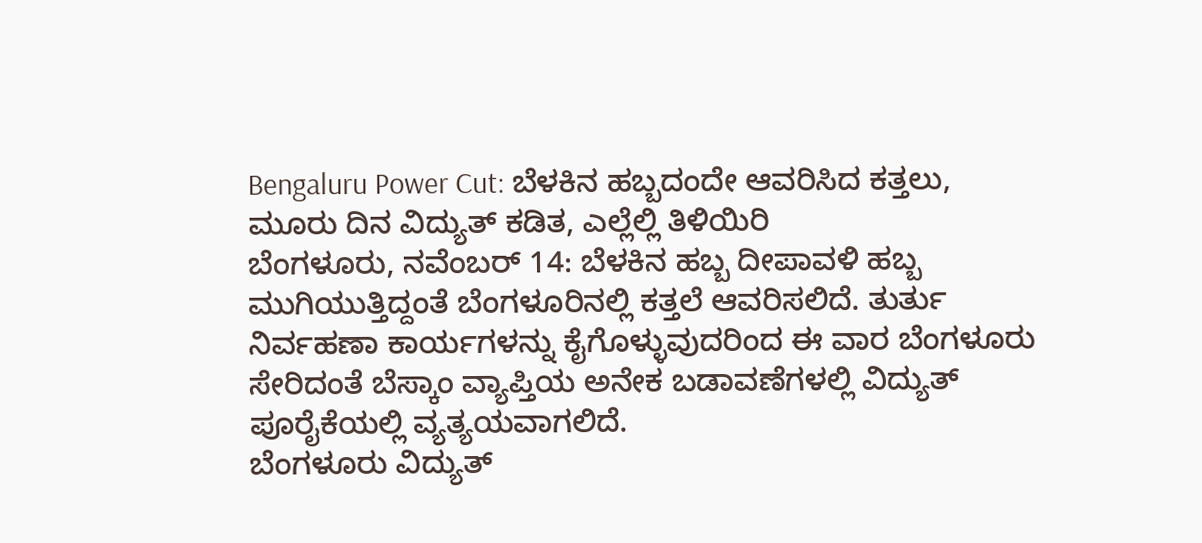Bengaluru Power Cut: ಬೆಳಕಿನ ಹಬ್ಬದಂದೇ ಆವರಿಸಿದ ಕತ್ತಲು, ಮೂರು ದಿನ ವಿದ್ಯುತ್ ಕಡಿತ, ಎಲ್ಲೆಲ್ಲಿ ತಿಳಿಯಿರಿ
ಬೆಂಗಳೂರು, ನವೆಂಬರ್ 14: ಬೆಳಕಿನ ಹಬ್ಬ ದೀಪಾವಳಿ ಹಬ್ಬ ಮುಗಿಯುತ್ತಿದ್ದಂತೆ ಬೆಂಗಳೂರಿನಲ್ಲಿ ಕತ್ತಲೆ ಆವರಿಸಲಿದೆ. ತುರ್ತು ನಿರ್ವಹಣಾ ಕಾರ್ಯಗಳನ್ನು ಕೈಗೊಳ್ಳುವುದರಿಂದ ಈ ವಾರ ಬೆಂಗಳೂರು ಸೇರಿದಂತೆ ಬೆಸ್ಕಾಂ ವ್ಯಾಪ್ತಿಯ ಅನೇಕ ಬಡಾವಣೆಗಳಲ್ಲಿ ವಿದ್ಯುತ್ ಪೂರೈಕೆಯಲ್ಲಿ ವ್ಯತ್ಯಯವಾಗಲಿದೆ.
ಬೆಂಗಳೂರು ವಿದ್ಯುತ್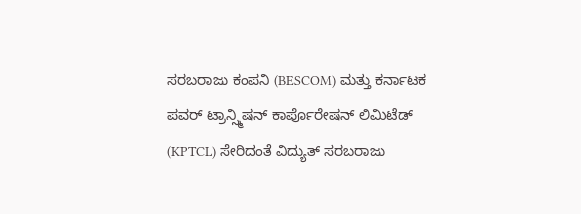ಸರಬರಾಜು ಕಂಪನಿ (BESCOM) ಮತ್ತು ಕರ್ನಾಟಕ ಪವರ್ ಟ್ರಾನ್ಸ್ಮಿಷನ್ ಕಾರ್ಪೊರೇಷನ್ ಲಿಮಿಟೆಡ್ (KPTCL) ಸೇರಿದಂತೆ ವಿದ್ಯುತ್ ಸರಬರಾಜು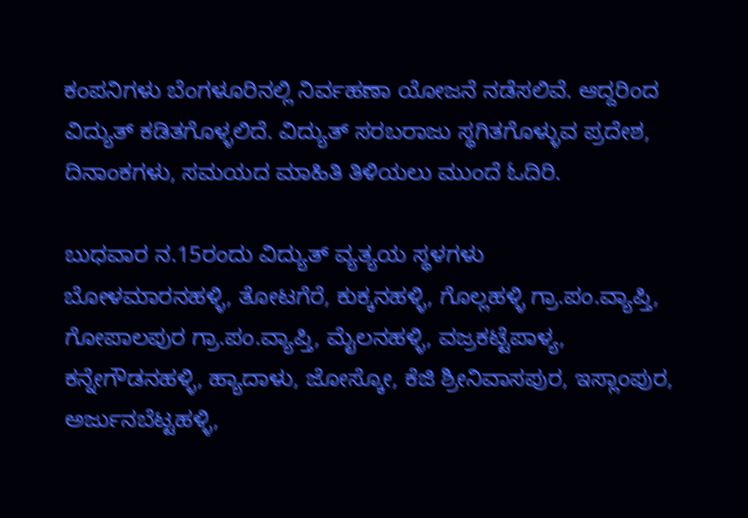ಕಂಪನಿಗಳು ಬೆಂಗಳೂರಿನಲ್ಲಿ ನಿರ್ವಹಣಾ ಯೋಜನೆ ನಡೆಸಲಿವೆ. ಆದ್ದರಿಂದ ವಿದ್ಯುತ್ ಕಡಿತಗೊಳ್ಳಲಿದೆ. ವಿದ್ಯುತ್ ಸರಬರಾಜು ಸ್ಥಗಿತಗೊಳ್ಳುವ ಪ್ರದೇಶ, ದಿನಾಂಕಗಳು, ಸಮಯದ ಮಾಹಿತಿ ತಿಳಿಯಲು ಮುಂದೆ ಓದಿರಿ.

ಬುಧವಾರ ನ.15ರಂದು ವಿದ್ಯುತ್ ವ್ಯತ್ಯಯ ಸ್ಥಳಗಳು
ಬೋಳಮಾರನಹಳ್ಳಿ, ತೋಟಗೆರೆ, ಕುಕ್ಕನಹಳ್ಳಿ, ಗೊಲ್ಲಹಳ್ಳಿ ಗ್ರಾ.ಪಂ.ವ್ಯಾಪ್ತಿ, ಗೋಪಾಲಪುರ ಗ್ರಾ.ಪಂ.ವ್ಯಾಪ್ತಿ, ಮೈಲನಹಳ್ಳಿ, ವಜ್ರಕಟ್ಟೆಪಾಳ್ಯ, ಕನ್ನೇಗೌಡನಹಳ್ಳಿ, ಹ್ಯಾದಾಳು, ಜೋಸ್ಕೋ, ಕೆಜಿ ಶ್ರೀನಿವಾಸಪುರ, ಇಸ್ಲಾಂಪುರ, ಅರ್ಜುನಬೆಟ್ಟಹಳ್ಳಿ,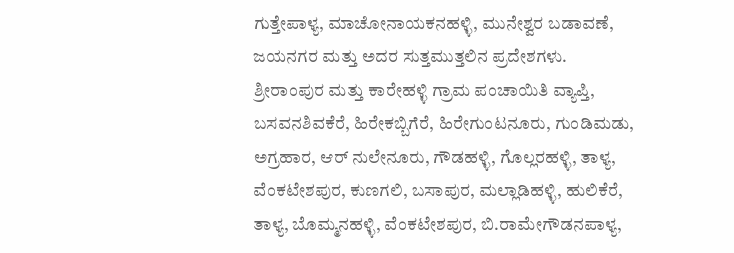ಗುತ್ತೇಪಾಳ್ಯ, ಮಾಚೋನಾಯಕನಹಳ್ಳಿ, ಮುನೇಶ್ವರ ಬಡಾವಣೆ, ಜಯನಗರ ಮತ್ತು ಅದರ ಸುತ್ತಮುತ್ತಲಿನ ಪ್ರದೇಶಗಳು.
ಶ್ರೀರಾಂಪುರ ಮತ್ತು ಕಾರೇಹಳ್ಳಿ ಗ್ರಾಮ ಪಂಚಾಯಿತಿ ವ್ಯಾಪ್ತಿ, ಬಸವನಶಿವಕೆರೆ, ಹಿರೇಕಬ್ಬಿಗೆರೆ, ಹಿರೇಗುಂಟನೂರು, ಗುಂಡಿಮಡು, ಅಗ್ರಹಾರ, ಆರ್ ನುಲೇನೂರು, ಗೌಡಹಳ್ಳಿ, ಗೊಲ್ಲರಹಳ್ಳಿ, ತಾಳ್ಯ, ವೆಂಕಟೇಶಪುರ, ಕುಣಗಲಿ, ಬಸಾಪುರ, ಮಲ್ಲಾಡಿಹಳ್ಳಿ, ಹುಲಿಕೆರೆ, ತಾಳ್ಯ, ಬೊಮ್ಮನಹಳ್ಳಿ, ವೆಂಕಟೇಶಪುರ, ಬಿ.ರಾಮೇಗೌಡನಪಾಳ್ಯ,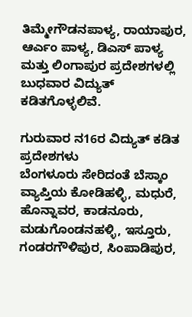ತಿಮ್ಮೇಗೌಡನಪಾಳ್ಯ, ರಾಯಾಪುರ, ಆರ್ಎಂ ಪಾಳ್ಯ, ಡಿಎಸ್ ಪಾಳ್ಯ ಮತ್ತು ಲಿಂಗಾಪುರ ಪ್ರದೇಶಗಳಲ್ಲಿ ಬುಧವಾರ ವಿದ್ಯುತ್ ಕಡಿತಗೊಳ್ಳಲಿವೆ.

ಗುರುವಾರ ನ16ರ ವಿದ್ಯುತ್ ಕಡಿತ ಪ್ರದೇಶಗಳು
ಬೆಂಗಳೂರು ಸೇರಿದಂತೆ ಬೆಸ್ಕಾಂ ವ್ಯಾಪ್ತಿಯ ಕೋಡಿಹಳ್ಳಿ, ಮಧುರೆ, ಹೊನ್ನಾವರ, ಕಾಡನೂರು, ಮಡುಗೊಂಡನಹಳ್ಳಿ, ಇಸ್ತೂರು, ಗಂಡರಗೌಳಿಪುರ, ಸಿಂಪಾಡಿಪುರ,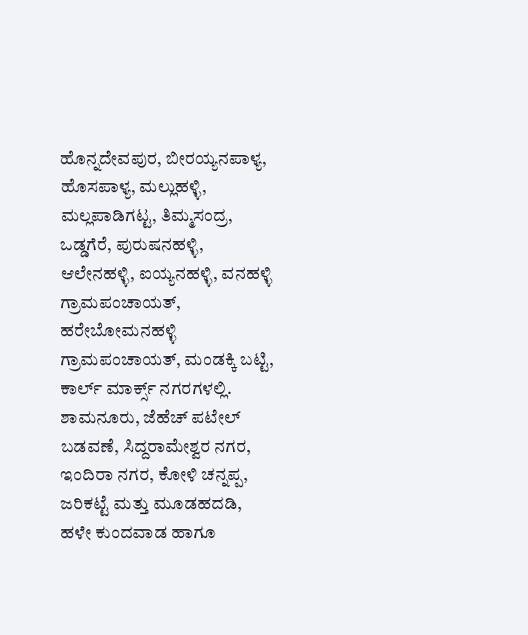ಹೊನ್ನದೇವಪುರ, ಬೀರಯ್ಯನಪಾಳ್ಯ, ಹೊಸಪಾಳ್ಯ, ಮಲ್ಲುಹಳ್ಳಿ, ಮಲ್ಲಪಾಡಿಗಟ್ಟ, ತಿಮ್ಮಸಂದ್ರ, ಒಡ್ಡಗೆರೆ, ಪುರುಷನಹಳ್ಳಿ, ಆಲೇನಹಳ್ಳಿ, ಐಯ್ಯನಹಳ್ಳಿ, ವನಹಳ್ಳಿ ಗ್ರಾಮಪಂಚಾಯತ್, ಹರೇಬೋಮನಹಳ್ಳಿ ಗ್ರಾಮಪಂಚಾಯತ್, ಮಂಡಕ್ಕಿ ಬಟ್ಟಿ, ಕಾರ್ಲ್ ಮಾರ್ಕ್ಸ್ ನಗರಗಳಲ್ಲಿ.
ಶಾಮನೂರು, ಜೆಹೆಚ್ ಪಟೇಲ್ ಬಡವಣೆ, ಸಿದ್ದರಾಮೇಶ್ವರ ನಗರ, ಇಂದಿರಾ ನಗರ, ಕೋಳಿ ಚನ್ನಪ್ಪ, ಜರಿಕಟ್ಟೆ ಮತ್ತು ಮೂಡಹದಡಿ, ಹಳೇ ಕುಂದವಾಡ ಹಾಗೂ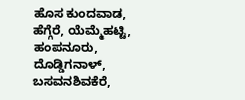ಹೊಸ ಕುಂದವಾಡ, ಹೆಗ್ಗೆರೆ, ಯೆಮ್ಮೆಹಟ್ಟಿ, ಹಂಪನೂರು, ದೊಡ್ಡಿಗನಾಳ್, ಬಸವನಶಿವಕೆರೆ,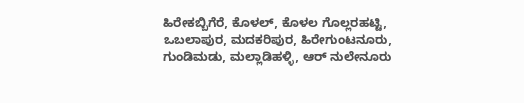ಹಿರೇಕಬ್ಬಿಗೆರೆ, ಕೊಳಲ್, ಕೊಳಲ ಗೊಲ್ಲರಹಟ್ಟಿ, ಒಬಲಾಪುರ, ಮದಕರಿಪುರ, ಹಿರೇಗುಂಟನೂರು, ಗುಂಡಿಮಡು, ಮಲ್ಲಾಡಿಹಳ್ಳಿ, ಆರ್ ನುಲೇನೂರು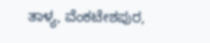ತಾಳ್ಯ, ವೆಂಕಟೇಶಪುರ,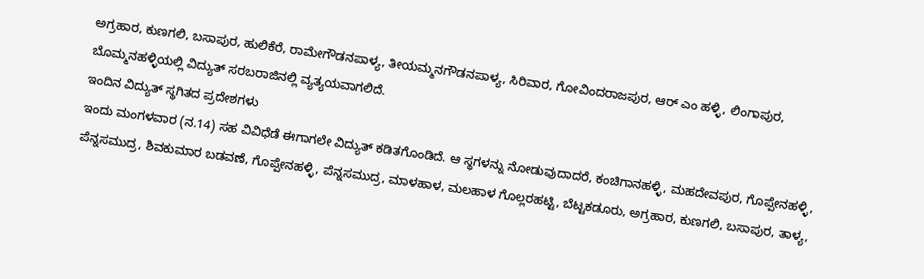ಅಗ್ರಹಾರ, ಕುಣಗಲಿ, ಬಸಾಪುರ, ಹುಲಿಕೆರೆ, ರಾಮೇಗೌಡನಪಾಳ್ಯ, ತೀಯಮ್ಮನಗೌಡನಪಾಳ್ಯ, ಸಿರಿವಾರ, ಗೋವಿಂದರಾಜಪುರ, ಆರ್ ಎಂ ಹಳ್ಳಿ, ಲಿಂಗಾಪುರ, ಬೊಮ್ಮನಹಳ್ಳಿಯಲ್ಲಿ ವಿದ್ಯುತ್ ಸರಬರಾಜಿನಲ್ಲಿ ವ್ಯತ್ಯಯವಾಗಲಿದೆ.
ಇಂದಿನ ವಿದ್ಯುತ್ ಸ್ಥಗಿತದ ಪ್ರದೇಶಗಳು
ಇಂದು ಮಂಗಳವಾರ (ನ.14) ಸಹ ವಿವಿಧೆಡೆ ಈಗಾಗಲೇ ವಿದ್ಯುತ್ ಕಡಿತಗೊಂಡಿದೆ. ಆ ಸ್ಥಗಳನ್ನು ನೋಡುವುದಾದರೆ, ಕಂಚಿಗಾನಹಳ್ಳಿ, ಮಹದೇವಪುರ, ಗೊಪ್ಪೇನಹಳ್ಳಿ, ಪೆನ್ನಸಮುದ್ರ, ಶಿವಕುಮಾರ ಬಡವಣೆ, ಗೊಪ್ಪೇನಹಳ್ಳಿ, ಪೆನ್ನಸಮುದ್ರ, ಮಾಳಹಾಳ, ಮಲಹಾಳ ಗೊಲ್ಲರಹಟ್ಟಿ, ಬೆಟ್ಟಕಡೂರು, ಅಗ್ರಹಾರ, ಕುಣಗಲಿ, ಬಸಾಪುರ, ತಾಳ್ಯ,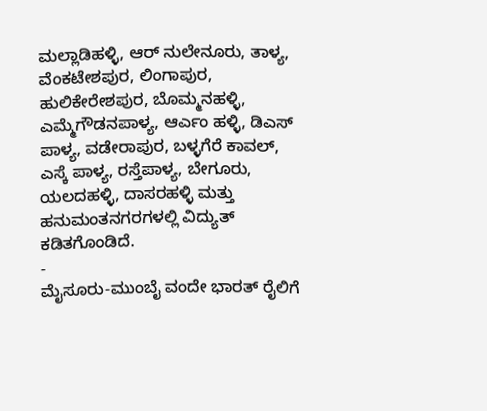ಮಲ್ಲಾಡಿಹಳ್ಳಿ, ಆರ್ ನುಲೇನೂರು, ತಾಳ್ಯ, ವೆಂಕಟೇಶಪುರ, ಲಿಂಗಾಪುರ, ಹುಲಿಕೇರೇಶಪುರ, ಬೊಮ್ಮನಹಳ್ಳಿ, ಎಮ್ಮೆಗೌಡನಪಾಳ್ಯ, ಆರ್ಎಂ ಹಳ್ಳಿ, ಡಿಎಸ್ ಪಾಳ್ಯ, ವಡೇರಾಪುರ, ಬಳ್ಳಗೆರೆ ಕಾವಲ್, ಎಸ್ಕೆ ಪಾಳ್ಯ, ರಸ್ತೆಪಾಳ್ಯ, ಬೇಗೂರು, ಯಲದಹಳ್ಳಿ, ದಾಸರಹಳ್ಳಿ ಮತ್ತು ಹನುಮಂತನಗರಗಳಲ್ಲಿ ವಿದ್ಯುತ್ ಕಡಿತಗೊಂಡಿದೆ.
-
ಮೈಸೂರು-ಮುಂಬೈ ವಂದೇ ಭಾರತ್ ರೈಲಿಗೆ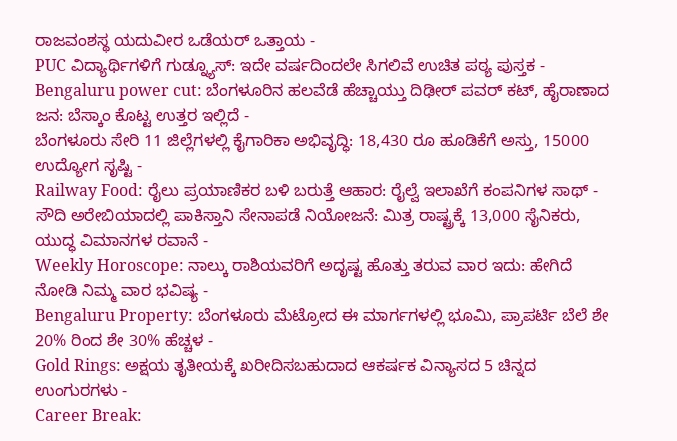ರಾಜವಂಶಸ್ಥ ಯದುವೀರ ಒಡೆಯರ್ ಒತ್ತಾಯ -
PUC ವಿದ್ಯಾರ್ಥಿಗಳಿಗೆ ಗುಡ್ನ್ಯೂಸ್: ಇದೇ ವರ್ಷದಿಂದಲೇ ಸಿಗಲಿವೆ ಉಚಿತ ಪಠ್ಯ ಪುಸ್ತಕ -
Bengaluru power cut: ಬೆಂಗಳೂರಿನ ಹಲವೆಡೆ ಹೆಚ್ಚಾಯ್ತು ದಿಢೀರ್ ಪವರ್ ಕಟ್, ಹೈರಾಣಾದ ಜನ: ಬೆಸ್ಕಾಂ ಕೊಟ್ಟ ಉತ್ತರ ಇಲ್ಲಿದೆ -
ಬೆಂಗಳೂರು ಸೇರಿ 11 ಜಿಲ್ಲೆಗಳಲ್ಲಿ ಕೈಗಾರಿಕಾ ಅಭಿವೃದ್ಧಿ: 18,430 ರೂ ಹೂಡಿಕೆಗೆ ಅಸ್ತು, 15000 ಉದ್ಯೋಗ ಸೃಷ್ಟಿ -
Railway Food: ರೈಲು ಪ್ರಯಾಣಿಕರ ಬಳಿ ಬರುತ್ತೆ ಆಹಾರ: ರೈಲ್ವೆ ಇಲಾಖೆಗೆ ಕಂಪನಿಗಳ ಸಾಥ್ -
ಸೌದಿ ಅರೇಬಿಯಾದಲ್ಲಿ ಪಾಕಿಸ್ತಾನಿ ಸೇನಾಪಡೆ ನಿಯೋಜನೆ: ಮಿತ್ರ ರಾಷ್ಟ್ರಕ್ಕೆ 13,000 ಸೈನಿಕರು, ಯುದ್ಧ ವಿಮಾನಗಳ ರವಾನೆ -
Weekly Horoscope: ನಾಲ್ಕು ರಾಶಿಯವರಿಗೆ ಅದೃಷ್ಟ ಹೊತ್ತು ತರುವ ವಾರ ಇದು: ಹೇಗಿದೆ ನೋಡಿ ನಿಮ್ಮ ವಾರ ಭವಿಷ್ಯ -
Bengaluru Property: ಬೆಂಗಳೂರು ಮೆಟ್ರೋದ ಈ ಮಾರ್ಗಗಳಲ್ಲಿ ಭೂಮಿ, ಪ್ರಾಪರ್ಟಿ ಬೆಲೆ ಶೇ 20% ರಿಂದ ಶೇ 30% ಹೆಚ್ಚಳ -
Gold Rings: ಅಕ್ಷಯ ತೃತೀಯಕ್ಕೆ ಖರೀದಿಸಬಹುದಾದ ಆಕರ್ಷಕ ವಿನ್ಯಾಸದ 5 ಚಿನ್ನದ ಉಂಗುರಗಳು -
Career Break: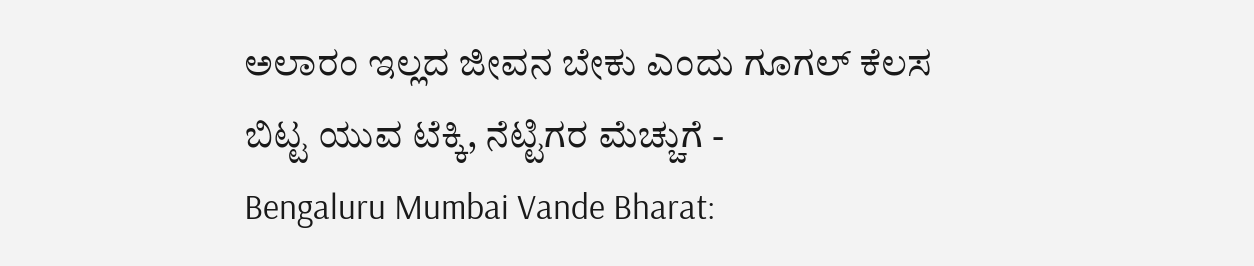ಅಲಾರಂ ಇಲ್ಲದ ಜೀವನ ಬೇಕು ಎಂದು ಗೂಗಲ್ ಕೆಲಸ ಬಿಟ್ಟ ಯುವ ಟೆಕ್ಕಿ, ನೆಟ್ಟಿಗರ ಮೆಚ್ಚುಗೆ -
Bengaluru Mumbai Vande Bharat: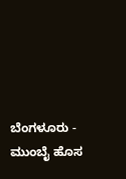ಬೆಂಗಳೂರು - ಮುಂಬೈ ಹೊಸ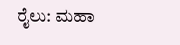ರೈಲು: ಮಹಾ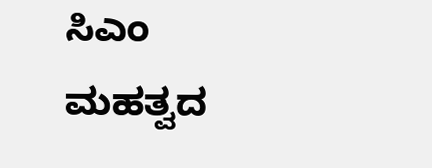ಸಿಎಂ ಮಹತ್ವದ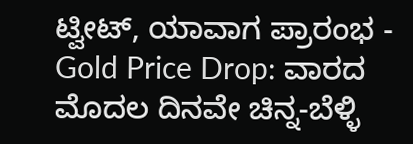ಟ್ವೀಟ್, ಯಾವಾಗ ಪ್ರಾರಂಭ -
Gold Price Drop: ವಾರದ ಮೊದಲ ದಿನವೇ ಚಿನ್ನ-ಬೆಳ್ಳಿ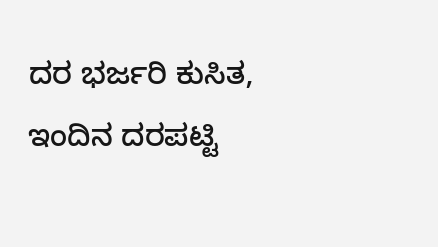ದರ ಭರ್ಜರಿ ಕುಸಿತ, ಇಂದಿನ ದರಪಟ್ಟಿ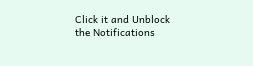Click it and Unblock the Notifications